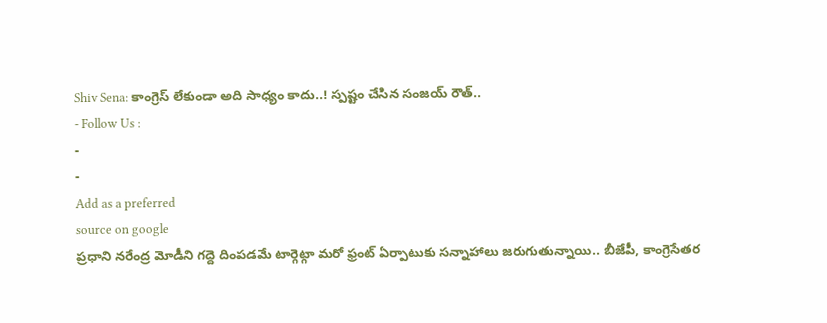Shiv Sena: కాంగ్రెస్ లేకుండా అది సాధ్యం కాదు..! స్పష్టం చేసిన సంజయ్ రౌత్..
- Follow Us :
-
-
Add as a preferred
source on google
ప్రధాని నరేంద్ర మోడీని గద్దె దింపడమే టార్గెట్గా మరో ఫ్రంట్ ఏర్పాటుకు సన్నాహాలు జరుగుతున్నాయి.. బీజేపీ, కాంగ్రెసేతర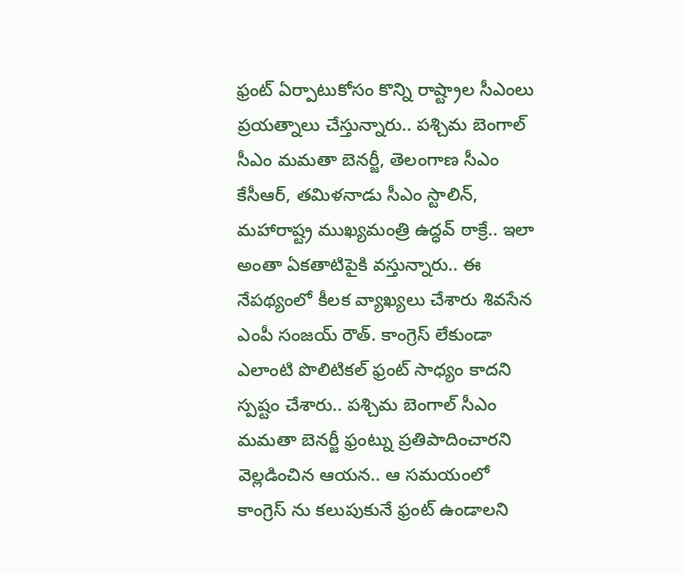ఫ్రంట్ ఏర్పాటుకోసం కొన్ని రాష్ట్రాల సీఎంలు ప్రయత్నాలు చేస్తున్నారు.. పశ్చిమ బెంగాల్ సీఎం మమతా బెనర్జీ, తెలంగాణ సీఎం కేసీఆర్, తమిళనాడు సీఎం స్టాలిన్, మహారాష్ట్ర ముఖ్యమంత్రి ఉద్ధవ్ ఠాక్రే.. ఇలా అంతా ఏకతాటిపైకి వస్తున్నారు.. ఈ నేపథ్యంలో కీలక వ్యాఖ్యలు చేశారు శివసేన ఎంపీ సంజయ్ రౌత్. కాంగ్రెస్ లేకుండా ఎలాంటి పొలిటికల్ ఫ్రంట్ సాధ్యం కాదని స్పష్టం చేశారు.. పశ్చిమ బెంగాల్ సీఎం మమతా బెనర్జీ ఫ్రంట్ను ప్రతిపాదించారని వెల్లడించిన ఆయన.. ఆ సమయంలో కాంగ్రెస్ ను కలుపుకునే ఫ్రంట్ ఉండాలని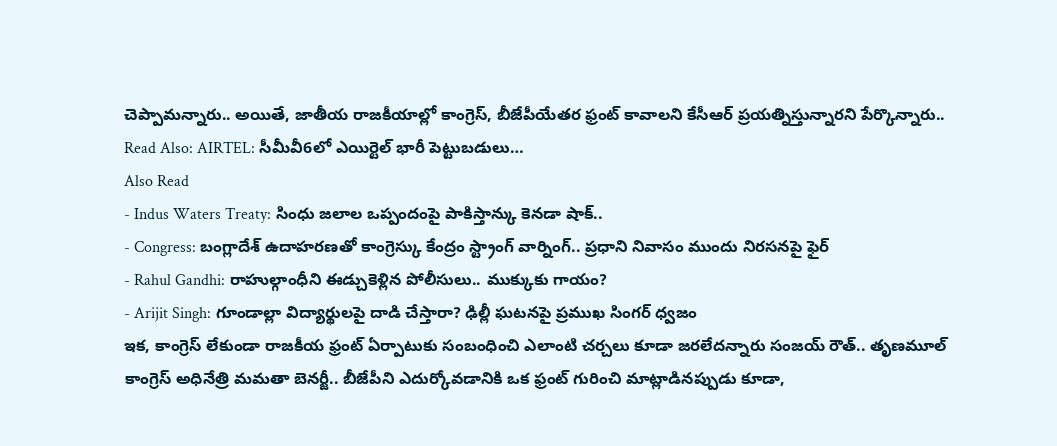చెప్పామన్నారు.. అయితే, జాతీయ రాజకీయాల్లో కాంగ్రెస్, బీజేపీయేతర ఫ్రంట్ కావాలని కేసీఆర్ ప్రయత్నిస్తున్నారని పేర్కొన్నారు..
Read Also: AIRTEL: సీమీవీ6లో ఎయిర్టెల్ భారీ పెట్టుబడులు…
Also Read
- Indus Waters Treaty: సింధు జలాల ఒప్పందంపై పాకిస్తాన్కు కెనడా షాక్..
- Congress: బంగ్లాదేశ్ ఉదాహరణతో కాంగ్రెస్కు కేంద్రం స్ట్రాంగ్ వార్నింగ్.. ప్రధాని నివాసం ముందు నిరసనపై ఫైర్
- Rahul Gandhi: రాహుల్గాంధీని ఈడ్చుకెళ్లిన పోలీసులు.. ముక్కుకు గాయం?
- Arijit Singh: గూండాల్లా విద్యార్థులపై దాడి చేస్తారా? ఢిల్లీ ఘటనపై ప్రముఖ సింగర్ ధ్వజం
ఇక, కాంగ్రెస్ లేకుండా రాజకీయ ఫ్రంట్ ఏర్పాటుకు సంబంధించి ఎలాంటి చర్చలు కూడా జరలేదన్నారు సంజయ్ రౌత్.. తృణమూల్ కాంగ్రెస్ అధినేత్రి మమతా బెనర్జీ.. బీజేపీని ఎదుర్కోవడానికి ఒక ఫ్రంట్ గురించి మాట్లాడినప్పుడు కూడా,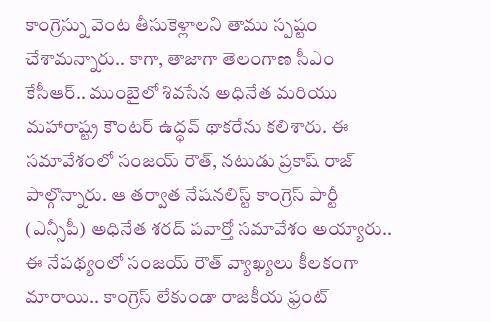కాంగ్రెస్ను వెంట తీసుకెళ్లాలని తాము స్పష్టం చేశామన్నారు.. కాగా, తాజాగా తెలంగాణ సీఎం కేసీఆర్.. ముంబైలో శివసేన అధినేత మరియు మహారాష్ట్ర కౌంటర్ ఉద్ధవ్ థాకరేను కలిశారు. ఈ సమావేశంలో సంజయ్ రౌత్, నటుడు ప్రకాష్ రాజ్ పాల్గొన్నారు. ఆ తర్వాత నేషనలిస్ట్ కాంగ్రెస్ పార్టీ (ఎన్సీపీ) అధినేత శరద్ పవార్తో సమావేశం అయ్యారు.. ఈ నేపథ్యంలో సంజయ్ రౌత్ వ్యాఖ్యలు కీలకంగా మారాయి.. కాంగ్రెస్ లేకుండా రాజకీయ ఫ్రంట్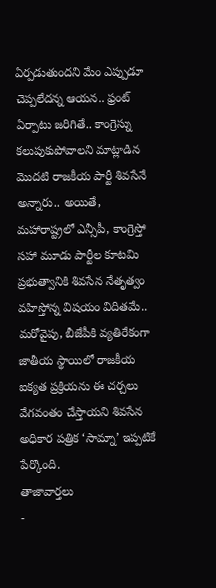ఏర్పడుతుందని మేం ఎప్పుడూ చెప్పలేదన్న ఆయన.. ఫ్రంట్ ఏర్పాటు జరిగితే.. కాంగ్రెస్ను కలుపుకుపోవాలని మాట్లాడిన మొదటి రాజకీయ పార్టీ శివసేనే అన్నారు.. అయితే, మహారాష్ట్రలో ఎన్సీపీ, కాంగ్రెస్తో సహా మూడు పార్టీల కూటమి ప్రభుత్వానికి శివసేన నేతృత్వం వహిస్తోన్న విషయం విదితమే.. మరోవైపు, బీజేపీకి వ్యతిరేకంగా జాతీయ స్థాయిలో రాజకీయ ఐక్యత ప్రక్రియను ఈ చర్చలు వేగవంతం చేస్తాయని శివసేన అధికార పత్రిక ‘సామ్నా’ ఇప్పటికే పేర్కొంది.
తాజావార్తలు
-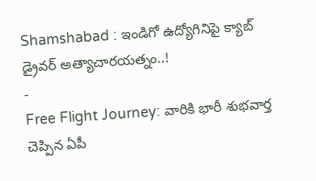Shamshabad : ఇండిగో ఉద్యోగినిపై క్యాబ్ డ్రైవర్ అత్యాచారయత్నం..!
-
Free Flight Journey: వారికి భారీ శుభవార్త చెప్పిన ఏపీ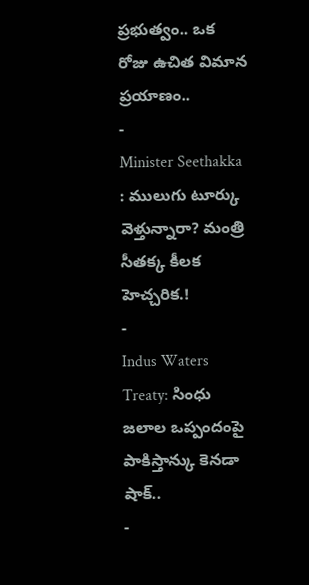ప్రభుత్వం.. ఒక రోజు ఉచిత విమాన ప్రయాణం..
-
Minister Seethakka : ములుగు టూర్కు వెళ్తున్నారా? మంత్రి సీతక్క కీలక హెచ్చరిక.!
-
Indus Waters Treaty: సింధు జలాల ఒప్పందంపై పాకిస్తాన్కు కెనడా షాక్..
-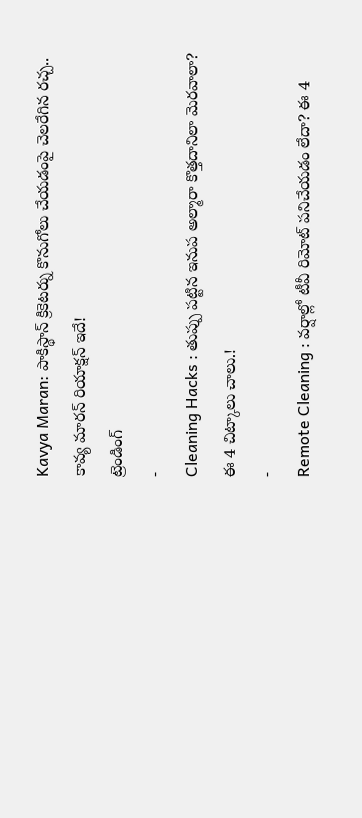Kavya Maran: పాకిస్థాన్ క్రికెటర్ను కొనుగోలు చేయడంపై చెలరేగిన రచ్చ.. కావ్య మారన్ రియాక్షన్ ఇదే!
ట్రెండింగ్
-
Cleaning Hacks : తుప్పు పట్టిన ఇనుప అల్మారా కొత్తదానిలా మెరవాలా? ఈ 4 చిట్కాలు చాలు.!
-
Remote Cleaning : వర్షాల్లో టీవీ రిమోట్ పనిచేయడం లేదా? ఈ 4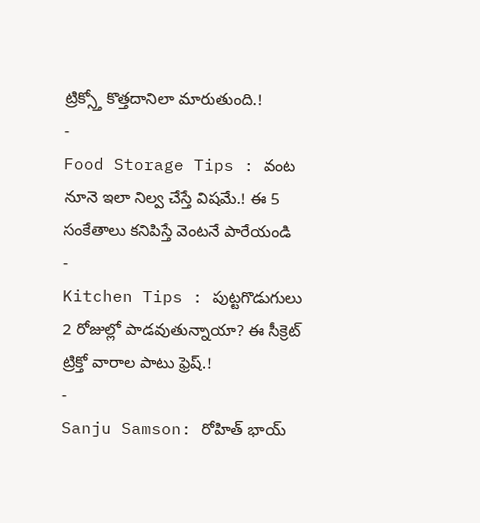ట్రిక్స్తో కొత్తదానిలా మారుతుంది.!
-
Food Storage Tips : వంట నూనె ఇలా నిల్వ చేస్తే విషమే.! ఈ 5 సంకేతాలు కనిపిస్తే వెంటనే పారేయండి
-
Kitchen Tips : పుట్టగొడుగులు 2 రోజుల్లో పాడవుతున్నాయా? ఈ సీక్రెట్ ట్రిక్తో వారాల పాటు ఫ్రెష్.!
-
Sanju Samson: రోహిత్ భాయ్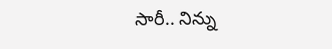సారీ.. నిన్ను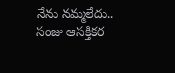నేను నమ్మలేదు.. సంజు ఆసక్తికర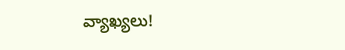వ్యాఖ్యలు!